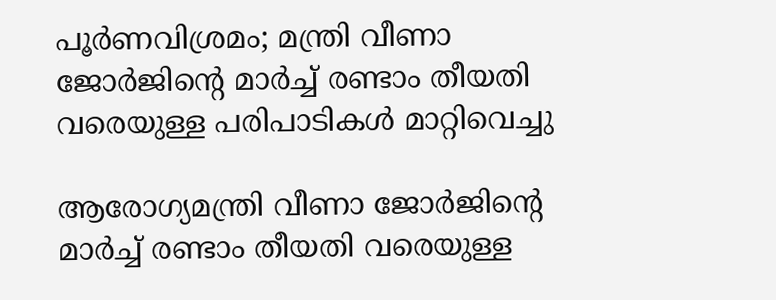പൂര്‍ണവിശ്രമം; മന്ത്രി വീണാ ജോര്‍ജിന്റെ മാര്‍ച്ച്‌ രണ്ടാം തീയതി വരെയുള്ള പരിപാടികള്‍ മാറ്റിവെച്ചു

ആരോഗ്യമന്ത്രി വീണാ ജോർജിന്റെ മാർച്ച്‌ രണ്ടാം തീയതി വരെയുള്ള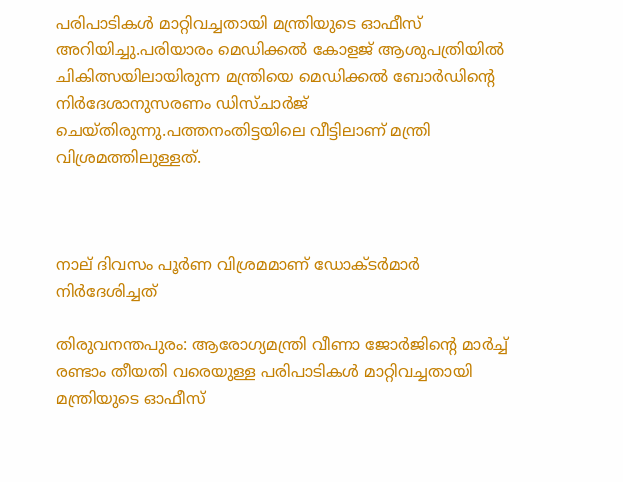പരിപാടികള്‍ മാറ്റിവച്ചതായി മന്ത്രിയുടെ ഓഫീസ് അറിയിച്ചു.പരിയാരം മെഡിക്കല്‍ കോളജ് ആശുപത്രിയില്‍ ചികിത്സയിലായിരുന്ന മന്ത്രിയെ മെഡിക്കല്‍ ബോർഡിന്റെ നിർദേശാനുസരണം ഡിസ്ചാർജ് ചെയ്തിരുന്നു.പത്തനംതിട്ടയിലെ വീട്ടിലാണ് മന്ത്രി വിശ്രമത്തിലുള്ളത്.



നാല് ദിവസം പൂർണ വിശ്രമമാണ് ഡോക്ടർമാർ നിർദേശിച്ചത്

തിരുവനന്തപുരം: ആരോഗ്യമന്ത്രി വീണാ ജോർജിന്റെ മാർച്ച്‌ രണ്ടാം തീയതി വരെയുള്ള പരിപാടികള്‍ മാറ്റിവച്ചതായി മന്ത്രിയുടെ ഓഫീസ്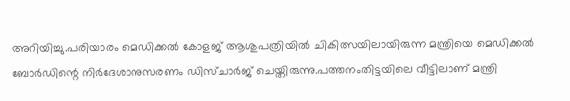അറിയിച്ചു.പരിയാരം മെഡിക്കല്‍ കോളജ് ആശുപത്രിയില്‍ ചികിത്സയിലായിരുന്ന മന്ത്രിയെ മെഡിക്കല്‍ ബോർഡിന്റെ നിർദേശാനുസരണം ഡിസ്ചാർജ് ചെയ്തിരുന്നു.പത്തനംതിട്ടയിലെ വീട്ടിലാണ് മന്ത്രി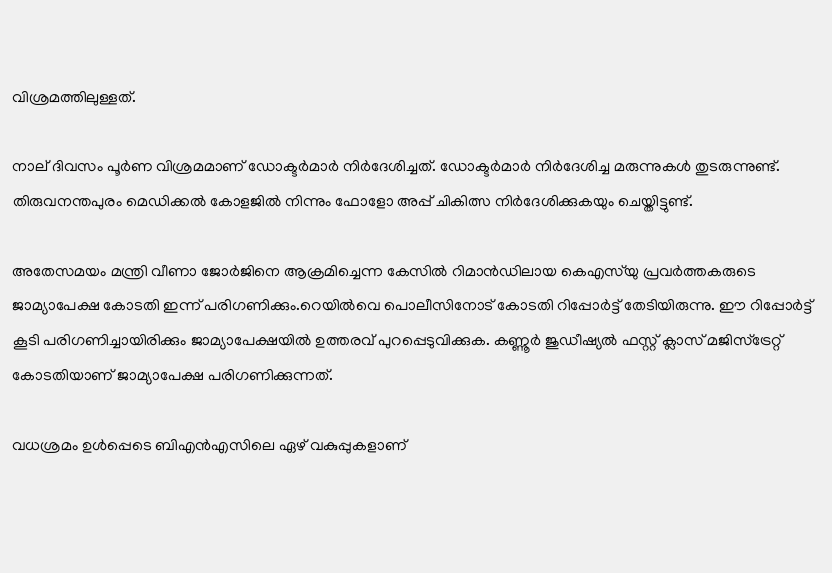വിശ്രമത്തിലുള്ളത്.

നാല് ദിവസം പൂർണ വിശ്രമമാണ് ഡോക്ടർമാർ നിർദേശിച്ചത്. ഡോക്ടർമാർ നിർദേശിച്ച മരുന്നുകള്‍ തുടരുന്നുണ്ട്. തിരുവനന്തപുരം മെഡിക്കല്‍ കോളജില്‍ നിന്നും ഫോളോ അപ്പ് ചികിത്സ നിർദേശിക്കുകയും ചെയ്തിട്ടുണ്ട്.

അതേസമയം മന്ത്രി വീണാ ജോർജിനെ ആക്രമിച്ചെന്ന കേസില്‍ റിമാൻഡിലായ കെഎസ്‌യു പ്രവർത്തകരുടെ ജാമ്യാപേക്ഷ കോടതി ഇന്ന് പരിഗണിക്കും.റെയില്‍വെ പൊലീസിനോട് കോടതി റിപ്പോർട്ട് തേടിയിരുന്നു. ഈ റിപ്പോർട്ട് കൂടി പരിഗണിച്ചായിരിക്കും ജാമ്യാപേക്ഷയില്‍ ഉത്തരവ് പുറപ്പെടുവിക്കുക. കണ്ണൂർ ജുഡീഷ്യല്‍ ഫസ്റ്റ് ക്ലാസ് മജിസ്ട്രേറ്റ് കോടതിയാണ് ജാമ്യാപേക്ഷ പരിഗണിക്കുന്നത്.

വധശ്രമം ഉള്‍പ്പെടെ ബിഎൻഎസിലെ ഏഴ് വകുപ്പുകളാണ്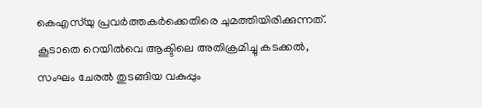കെഎസ്‌യു പ്രവർത്തകർക്കെതിരെ ചുമത്തിയിരിക്കുന്നത്. കൂടാതെ റെയില്‍വെ ആക്ടിലെ അതിക്രമിച്ചു കടക്കല്‍, സംഘം ചേരല്‍ തുടങ്ങിയ വകുപ്പും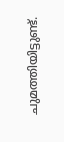ചുമത്തിയിട്ടുണ്ട്.